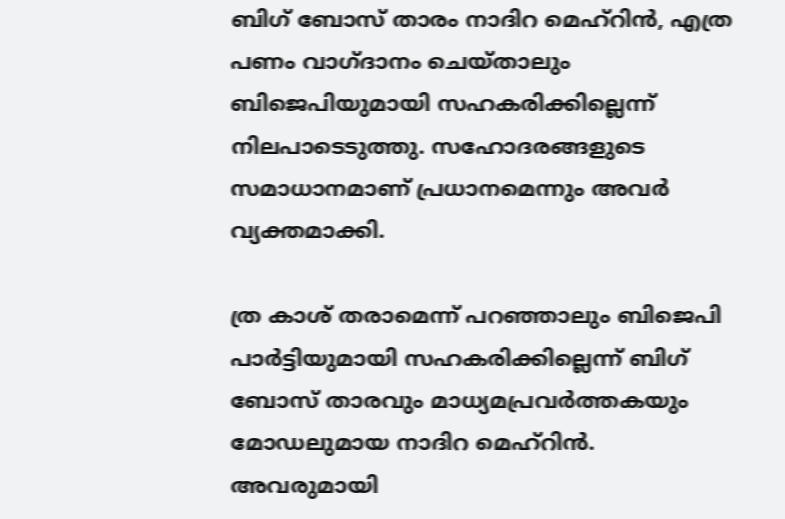ബിഗ് ബോസ് താരം നാദിറ മെഹ്റിൻ, എത്ര പണം വാഗ്ദാനം ചെയ്താലും ബിജെപിയുമായി സഹകരിക്കില്ലെന്ന് നിലപാടെടുത്തു. സഹോദരങ്ങളുടെ സമാധാനമാണ് പ്രധാനമെന്നും അവര്‍ വ്യക്തമാക്കി.

ത്ര കാശ് തരാമെന്ന് പറഞ്ഞാലും ബിജെപി പാർട്ടിയുമായി സഹകരിക്കില്ലെന്ന് ബിഗ് ബോസ് താരവും മാധ്യമപ്രവർത്തകയും മോഡലുമായ നാദിറ മെഹ്റിൻ. അവരുമായി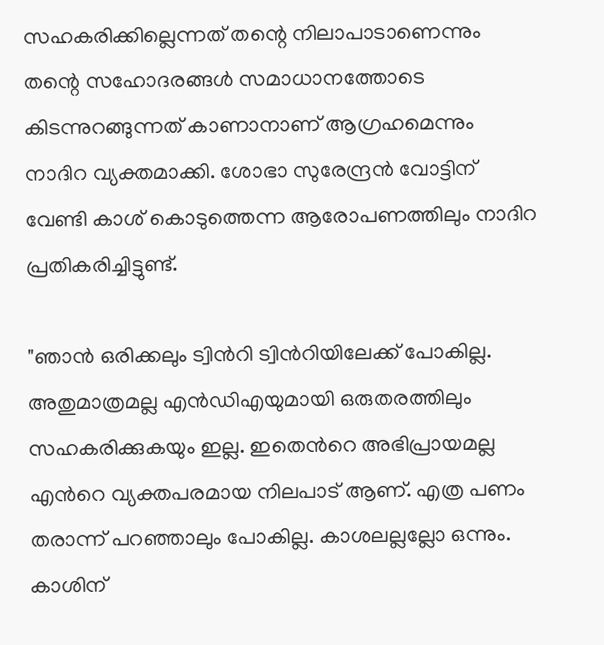സഹകരിക്കില്ലെന്നത് തന്റെ നിലാപാടാണെന്നും തന്റെ സഹോദരങ്ങൾ സമാധാനത്തോടെ കിടന്നുറങ്ങുന്നത് കാണാനാണ് ആഗ്രഹമെന്നും നാദിറ വ്യക്തമാക്കി. ശോഭാ സുരേന്ദ്രൻ വോട്ടിന് വേണ്ടി കാശ് കൊടുത്തെന്ന ആരോപണത്തിലും നാദിറ പ്രതികരിച്ചിട്ടുണ്ട്.

"ഞാന്‍ ഒരിക്കലും ട്വിന്‍റി ട്വിന്‍റിയിലേക്ക് പോകില്ല. അതുമാത്രമല്ല എന്‍ഡിഎയുമായി ഒരുതരത്തിലും സഹകരിക്കുകയും ഇല്ല. ഇതെന്‍റെ അഭിപ്രായമല്ല എന്‍റെ വ്യക്തപരമായ നിലപാട് ആണ്. എത്ര പണം തരാന്ന് പറഞ്ഞാലും പോകില്ല. കാശലല്ലല്ലോ ഒന്നും. കാശിന്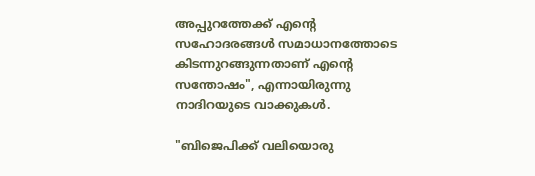അപ്പുറത്തേക്ക് എന്‍റെ സഹോദരങ്ങൾ സമാധാനത്തോടെ കിടന്നുറങ്ങുന്നതാണ് എന്‍റെ സന്തോഷം", എന്നായിരുന്നു നാദിറയുടെ വാക്കുകൾ.

"ബിജെപിക്ക് വലിയൊരു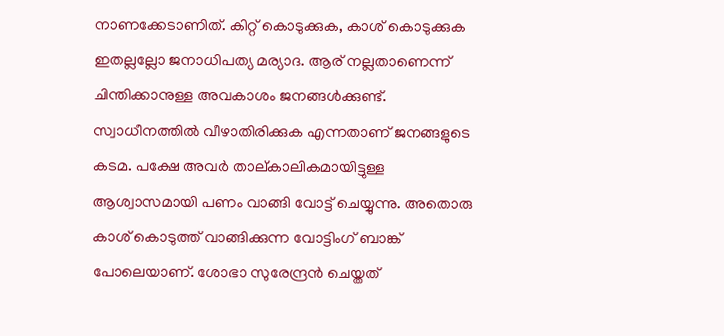നാണക്കേടാണിത്. കിറ്റ് കൊടുക്കുക, കാശ് കൊടുക്കുക ഇതല്ലല്ലോ ജനാധിപത്യ മര്യാദ. ആര് നല്ലതാണെന്ന് ചിന്തിക്കാനുള്ള അവകാശം ജനങ്ങള്‍ക്കുണ്ട്. സ്വാധീനത്തില്‍ വീഴാതിരിക്കുക എന്നതാണ് ജനങ്ങളുടെ കടമ. പക്ഷേ അവര്‍ താല്കാലികമായിട്ടുള്ള ആശ്വാസമായി പണം വാങ്ങി വോട്ട് ചെയ്യുന്നു. അതൊരു കാശ് കൊടുത്ത് വാങ്ങിക്കുന്ന വോട്ടിംഗ് ബാങ്ക് പോലെയാണ്. ശോഭാ സുരേന്ദ്രന്‍ ചെയ്തത്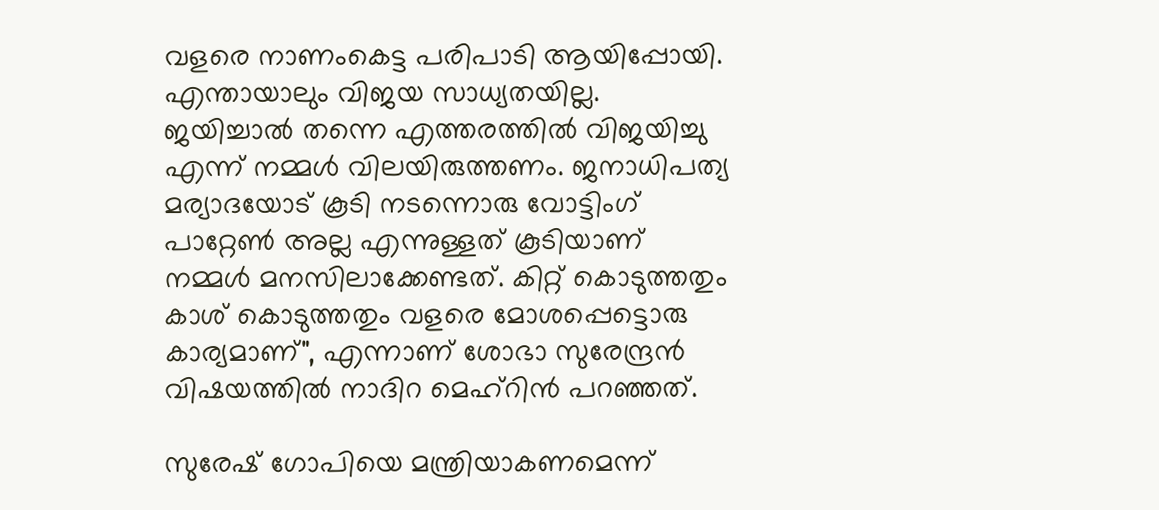വളരെ നാണംകെട്ട പരിപാടി ആയിപ്പോയി. എന്തായാലും വിജയ സാധ്യതയില്ല. ജയിച്ചാല്‍ തന്നെ എത്തരത്തില്‍ വിജയിച്ചു എന്ന് നമ്മള്‍ വിലയിരുത്തണം. ജനാധിപത്യ മര്യാദയോട് കൂടി നടന്നൊരു വോട്ടിംഗ് പാറ്റേണ്‍ അല്ല എന്നുള്ളത് കൂടിയാണ് നമ്മള്‍ മനസിലാക്കേണ്ടത്. കിറ്റ് കൊടുത്തതും കാശ് കൊടുത്തതും വളരെ മോശപ്പെട്ടൊരു കാര്യമാണ്", എന്നാണ് ശോഭാ സുരേന്ദ്രൻ വിഷയത്തിൽ നാദിറ മെഹ്റിൻ പറഞ്ഞത്.

സുരേഷ് ഗോപിയെ മന്ത്രിയാകണമെന്ന്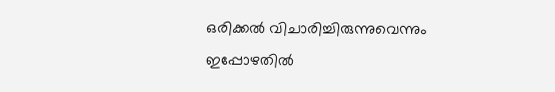ഒരിക്കൽ വിചാരിച്ചിരുന്നുവെന്നും ഇപ്പോഴതിൽ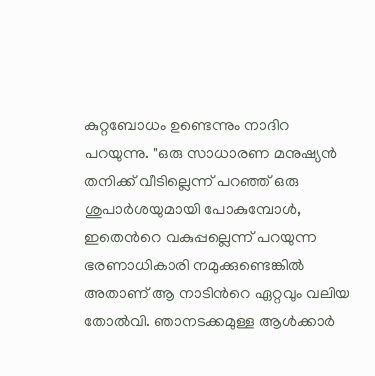കുറ്റബോധം ഉണ്ടെന്നും നാദിറ പറയുന്നു. "ഒരു സാധാരണ മനുഷ്യന്‍ തനിക്ക് വീടില്ലെന്ന് പറഞ്ഞ് ഒരു ശുപാര്‍ശയുമായി പോകുമ്പോള്‍, ഇതെന്‍റെ വകുപ്പല്ലെന്ന് പറയുന്ന ഭരണാധികാരി നമുക്കുണ്ടെങ്കില്‍ അതാണ് ആ നാടിന്‍റെ ഏറ്റവും വലിയ തോല്‍വി. ഞാനടക്കമുള്ള ആള്‍ക്കാര്‍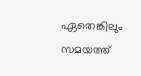ഏതെങ്കിലും സമയത്ത്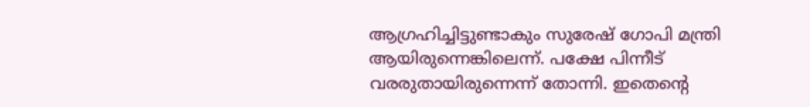ആഗ്രഹിച്ചിട്ടുണ്ടാകും സുരേഷ് ഗോപി മന്ത്രി ആയിരുന്നെങ്കിലെന്ന്. പക്ഷേ പിന്നീട് വരരുതായിരുന്നെന്ന് തോന്നി. ഇതെന്‍റെ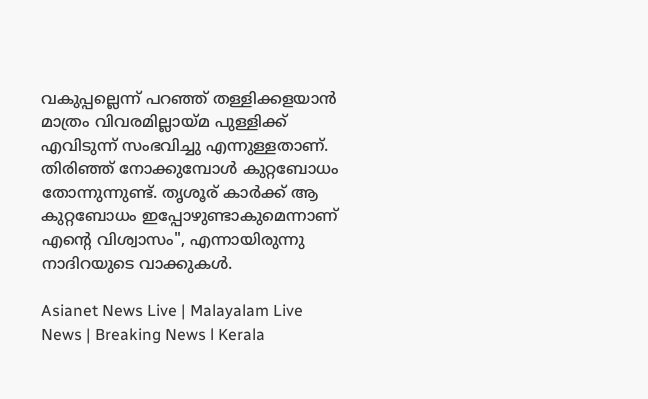വകുപ്പല്ലെന്ന് പറഞ്ഞ് തള്ളിക്കളയാന്‍ മാത്രം വിവരമില്ലായ്മ പുള്ളിക്ക് എവിടുന്ന് സംഭവിച്ചു എന്നുള്ളതാണ്. തിരിഞ്ഞ് നോക്കുമ്പോള്‍ കുറ്റബോധം തോന്നുന്നുണ്ട്. തൃശൂര് കാര്‍ക്ക് ആ കുറ്റബോധം ഇപ്പോഴുണ്ടാകുമെന്നാണ് എന്‍റെ വിശ്വാസം", എന്നായിരുന്നു നാദിറയുടെ വാക്കുകൾ.

Asianet News Live | Malayalam Live News | Breaking News l Kerala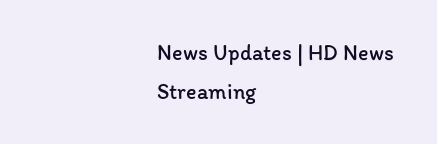News Updates | HD News Streaming